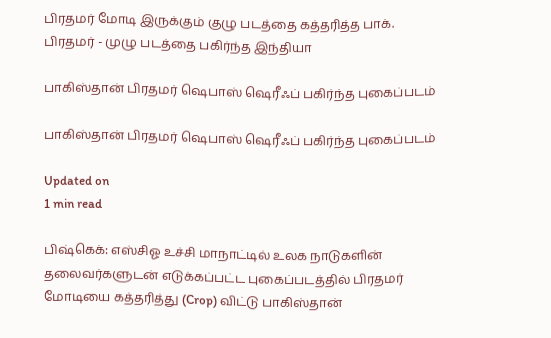பிரதமர் மோடி இருக்கும் குழு படத்தை கத்தரித்த பாக். பிரதமர் - முழு படத்தை பகிர்ந்த இந்தியா

பாகிஸ்தான் பிரதமர் ஷெபாஸ் ஷெரீஃப் பகிர்ந்த புகைப்படம்

பாகிஸ்தான் பிரதமர் ஷெபாஸ் ஷெரீஃப் பகிர்ந்த புகைப்படம்

Updated on
1 min read

பிஷ்கெக்: எஸ்சிஓ உச்சி மாநாட்டில் உலக நாடுகளின் தலைவர்களுடன் எடுக்கப்பட்ட புகைப்படத்தில் பிரதமர் மோடியை கத்தரித்து (Crop) விட்டு பாகிஸ்தான்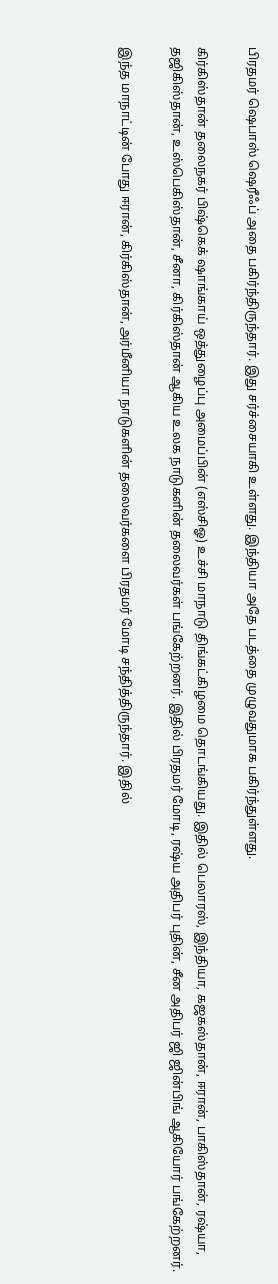பிரதமர் ஷெபாஸ் ஷெரீஃப் அதை பகிர்ந்திருந்தார். இது சர்ச்சையாகி உள்ளது. இந்தியா அதே படத்தை முழுவதுமாக பகிர்ந்துள்ளது.

கிர்கிஸ்தான் தலைநகர் பிஷ்கெக் ஷாங்காய் ஒத்துழைப்பு அமைப்பின் (எஸ்சிஓ) உச்சி மாநாடு திங்கட்கிழமை தொடங்கியது. இதில் பெலாரஸ், இந்தியா, கஜகஸ்தான், ஈரான், பாகிஸ்தான், ரஷ்யா, தஜிகிஸ்தான், உஸ்பெகிஸ்தான், சீனா, கிர்கிஸ்தான் ஆகிய உலக நாடுகளின் தலைவர்கள் பங்கேற்றனர். இதில் பிரதமர் மோடி, ரஷ்ய அதிபர் புதின், சீன அதிபர் ஜி ஜின்பிங் ஆகியோர் பங்கேற்றனர்.

இந்த மாநாட்டின் போது ஈரான், கிர்கிஸ்தான், அர்மீனியா நாடுகளின் தலைவர்களை பிரதமர் மோடி சந்தித்திருந்தார். இதில்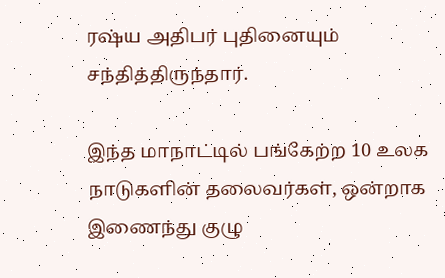ரஷ்ய அதிபர் புதினையும் சந்தித்திருந்தார்.

இந்த மாநாட்டில் பங்கேற்ற 10 உலக நாடுகளின் தலைவர்கள், ஒன்றாக இணைந்து குழு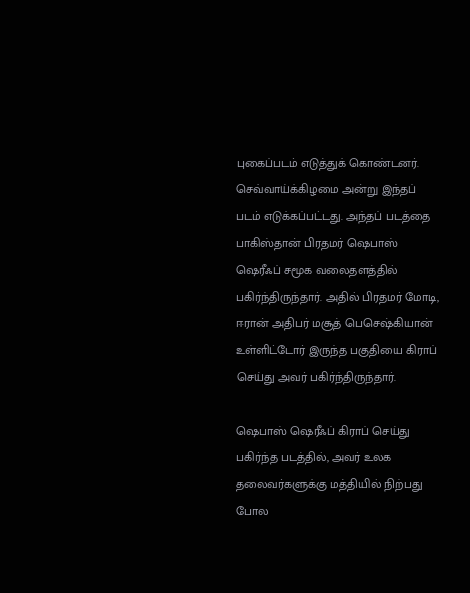புகைப்படம் எடுத்துக் கொண்டனர். செவ்வாய்க்கிழமை அன்று இந்தப் படம் எடுக்கப்பட்டது. அந்தப் படத்தை பாகிஸ்தான் பிரதமர் ஷெபாஸ் ஷெரீஃப் சமூக வலைதளத்தில் பகிர்ந்திருந்தார். அதில் பிரதமர் மோடி, ஈரான் அதிபர் மசூத் பெசெஷ்கியான் உள்ளிட்டோர் இருந்த பகுதியை கிராப் செய்து அவர் பகிர்ந்திருந்தார்.

ஷெபாஸ் ஷெரீஃப் கிராப் செய்து பகிர்ந்த படத்தில், அவர் உலக தலைவர்களுக்கு மத்தியில் நிற்பது போல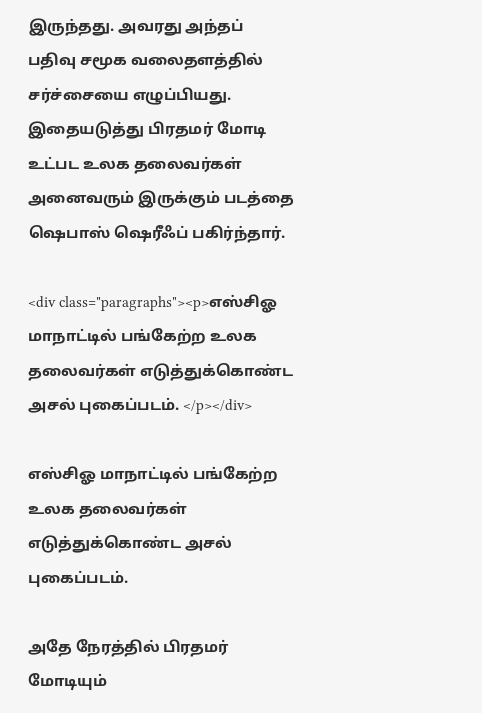இருந்தது. அவரது அந்தப் பதிவு சமூக வலைதளத்தில் சர்ச்சையை எழுப்பியது. இதையடுத்து பிரதமர் மோடி உட்பட உலக தலைவர்கள் அனைவரும் இருக்கும் படத்தை ஷெபாஸ் ஷெரீஃப் பகிர்ந்தார்.

<div class="paragraphs"><p>எஸ்சிஓ மாநாட்டில் பங்கேற்ற உலக தலைவர்கள் எடுத்துக்கொண்ட அசல் புகைப்படம். </p></div>

எஸ்சிஓ மாநாட்டில் பங்கேற்ற உலக தலைவர்கள் எடுத்துக்கொண்ட அசல் புகைப்படம்.

அதே நேரத்தில் பிரதமர் மோடியும்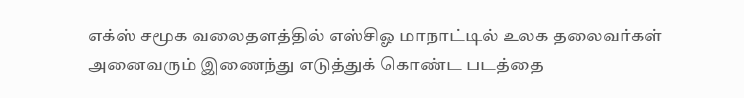எக்ஸ் சமூக வலைதளத்தில் எஸ்சிஓ மாநாட்டில் உலக தலைவர்கள் அனைவரும் இணைந்து எடுத்துக் கொண்ட படத்தை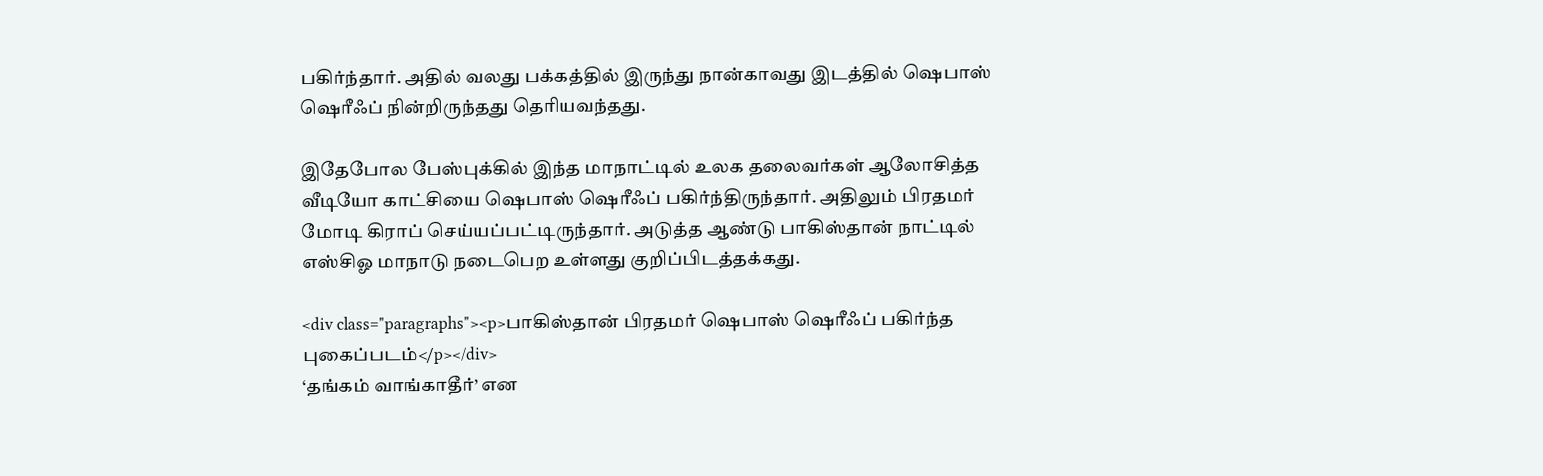பகிர்ந்தார். அதில் வலது பக்கத்தில் இருந்து நான்காவது இடத்தில் ஷெபாஸ் ஷெரீஃப் நின்றிருந்தது தெரியவந்தது.

இதேபோல பேஸ்புக்கில் இந்த மாநாட்டில் உலக தலைவர்கள் ஆலோசித்த வீடியோ காட்சியை ஷெபாஸ் ஷெரீஃப் பகிர்ந்திருந்தார். அதிலும் பிரதமர் மோடி கிராப் செய்யப்பட்டிருந்தார். அடுத்த ஆண்டு பாகிஸ்தான் நாட்டில் எஸ்சிஓ மாநாடு நடைபெற உள்ளது குறிப்பிடத்தக்கது.

<div class="paragraphs"><p>பாகிஸ்தான் பிரதமர் ஷெபாஸ் ஷெரீஃப் பகிர்ந்த புகைப்படம்</p></div>
‘தங்கம் வாங்காதீர்’ என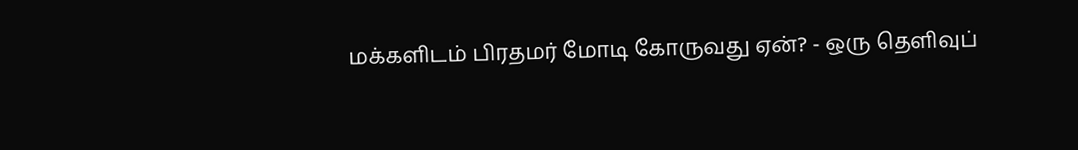மக்களிடம் பிரதமர் மோடி கோருவது ஏன்? - ஒரு தெளிவுப்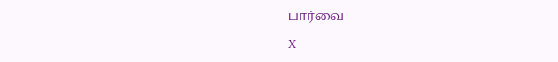பார்வை

X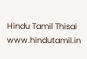Hindu Tamil Thisai
www.hindutamil.in